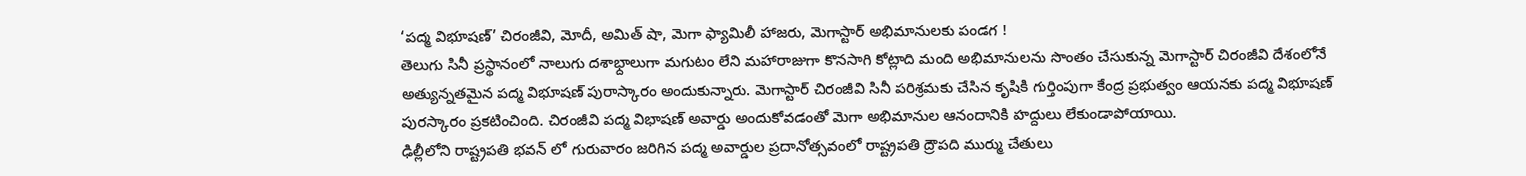‘పద్మ విభూషణ్’ చిరంజీవి, మోదీ, అమిత్ షా, మెగా ఫ్యామిలీ హాజరు, మెగాస్టార్ అభిమానులకు పండగ !
తెలుగు సినీ ప్రస్థానంలో నాలుగు దశాభ్దాలుగా మగుటం లేని మహారాజుగా కొనసాగి కోట్లాది మంది అభిమానులను సొంతం చేసుకున్న మెగాస్టార్ చిరంజీవి దేశంలోనే అత్యున్నతమైన పద్మ విభూషణ్ పురాస్కారం అందుకున్నారు. మెగాస్టార్ చిరంజీవి సినీ పరిశ్రమకు చేసిన కృషికి గుర్తింపుగా కేంద్ర ప్రభుత్వం ఆయనకు పద్మ విభూషణ్ పురస్కారం ప్రకటించింది. చిరంజీవి పద్మ విభాషణ్ అవార్డు అందుకోవడంతో మెగా అభిమానుల ఆనందానికి హద్దులు లేకుండాపోయాయి.
ఢిల్లీలోని రాష్ట్రపతి భవన్ లో గురువారం జరిగిన పద్మ అవార్డుల ప్రదానోత్సవంలో రాష్ట్రపతి ద్రౌపది ముర్ము చేతులు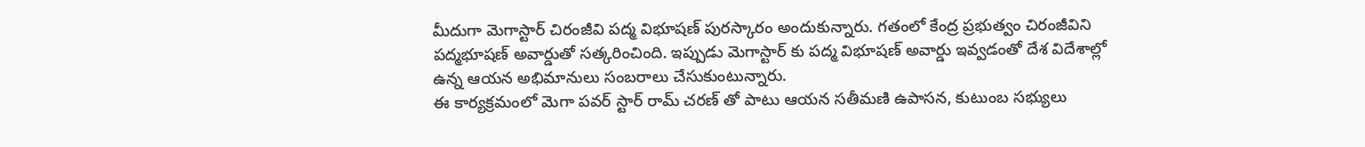మీదుగా మెగాస్టార్ చిరంజీవి పద్మ విభూషణ్ పురస్కారం అందుకున్నారు. గతంలో కేంద్ర ప్రభుత్వం చిరంజీవిని పద్మభూషణ్ అవార్డుతో సత్కరించింది. ఇప్పుడు మెగాస్టార్ కు పద్మ విభూషణ్ అవార్డు ఇవ్వడంతో దేశ విదేశాల్లో ఉన్న ఆయన అభిమానులు సంబరాలు చేసుకుంటున్నారు.
ఈ కార్యక్రమంలో మెగా పవర్ స్టార్ రామ్ చరణ్ తో పాటు ఆయన సతీమణి ఉపాసన, కుటుంబ సభ్యులు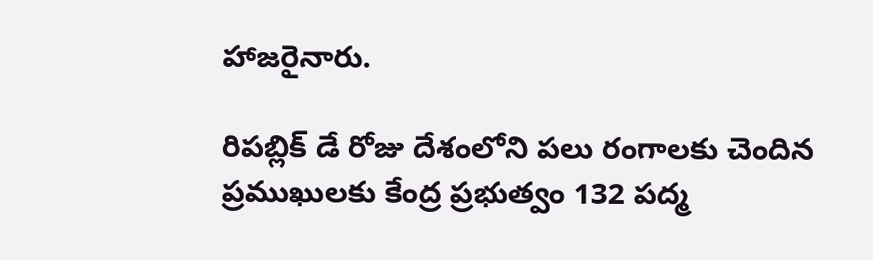హాజరైనారు.

రిపబ్లిక్ డే రోజు దేశంలోని పలు రంగాలకు చెందిన ప్రముఖులకు కేంద్ర ప్రభుత్వం 132 పద్మ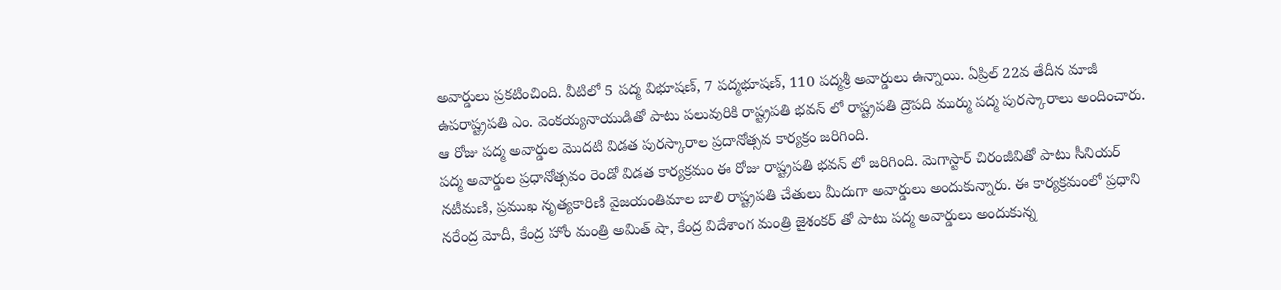అవార్డులు ప్రకటించింది. వీటిలో 5 పద్మ విభూషణ్, 7 పద్మభూషణ్, 110 పద్మశ్రీ అవార్డులు ఉన్నాయి. ఏప్రిల్ 22వ తేదీన మాజీ ఉపరాష్ట్రపతి ఎం. వెంకయ్యనాయుడితో పాటు పలువురికి రాష్ట్రపతి భవన్ లో రాష్ట్రపతి ద్రౌపది ముర్ము పద్మ పురస్కారాలు అందించారు. ఆ రోజు పద్మ అవార్డుల మొదటి విడత పురస్కారాల ప్రదానోత్సవ కార్యక్రం జరిగింది.
పద్మ అవార్డుల ప్రధానోత్సవం రెండో విడత కార్యక్రమం ఈ రోజు రాష్ట్రపతి భవన్ లో జరిగింది. మెగాస్టార్ చిరంజీవితో పాటు సీనియర్ నటీమణి, ప్రముఖ నృత్యకారిణి వైజయంతిమాల బాలి రాష్ట్రపతి చేతులు మీదుగా అవార్డులు అందుకున్నారు. ఈ కార్యక్రమంలో ప్రధాని నరేంద్ర మోదీ, కేంద్ర హోం మంత్రి అమిత్ షా, కేంద్ర విదేశాంగ మంత్రి జైశంకర్ తో పాటు పద్మ అవార్డులు అందుకున్న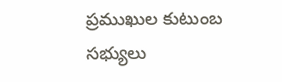ప్రముఖుల కుటుంబ సభ్యులు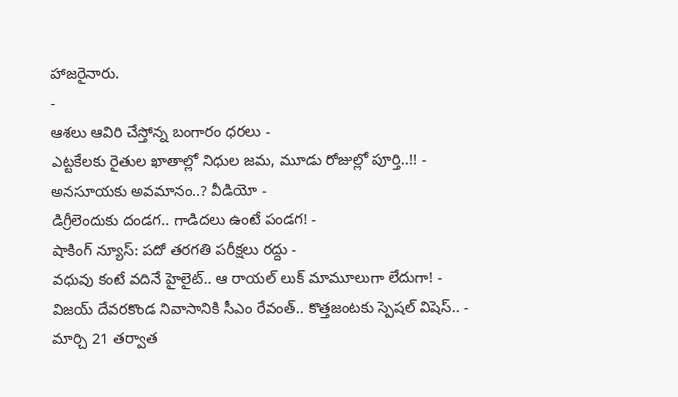హాజరైనారు.
-
ఆశలు ఆవిరి చేస్తోన్న బంగారం ధరలు -
ఎట్టకేలకు రైతుల ఖాతాల్లో నిధుల జమ, మూడు రోజుల్లో పూర్తి..!! -
అనసూయకు అవమానం..? వీడియో -
డిగ్రీలెందుకు దండగ.. గాడిదలు ఉంటే పండగ! -
షాకింగ్ న్యూస్: పదో తరగతి పరీక్షలు రద్దు -
వధువు కంటే వదినే హైలైట్.. ఆ రాయల్ లుక్ మామూలుగా లేదుగా! -
విజయ్ దేవరకొండ నివాసానికి సీఎం రేవంత్.. కొత్తజంటకు స్పెషల్ విషెస్.. -
మార్చి 21 తర్వాత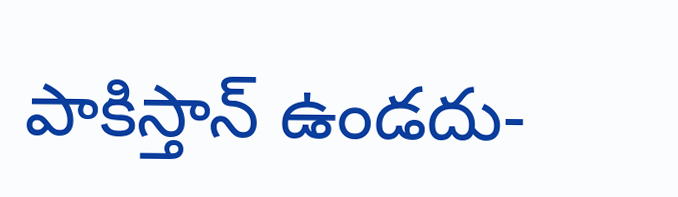పాకిస్తాన్ ఉండదు-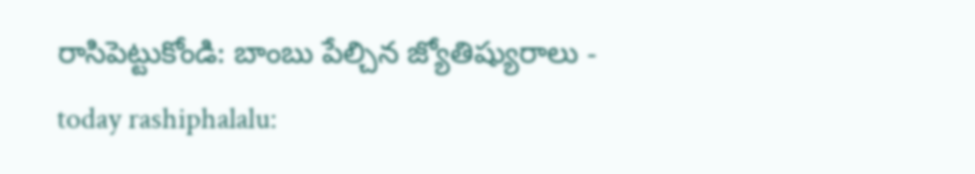రాసిపెట్టుకోండి: బాంబు పేల్చిన జ్యోతిష్యురాలు -
today rashiphalalu: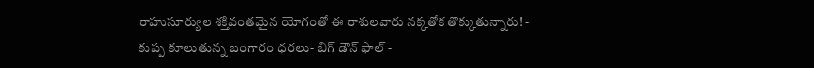రాహుసూర్యుల శక్తివంతమైన యోగంతో ఈ రాశులవారు నక్కతోక తొక్కుతున్నారు! -
కుప్ప కూలుతున్న బంగారం ధరలు- బిగ్ డౌన్ ఫాల్ -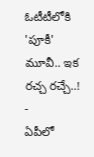ఓటీటీలోకి 'పూకీ' మూవీ.. ఇక రచ్చ రచ్చే..! -
ఏపీలో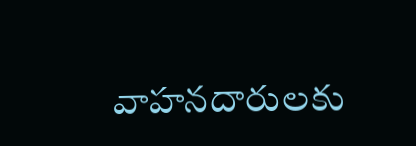వాహనదారులకు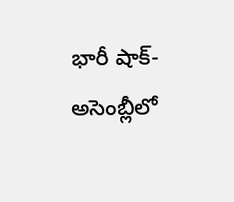భారీ షాక్-అసెంబ్లీలో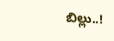బిల్లు..!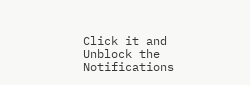Click it and Unblock the Notifications